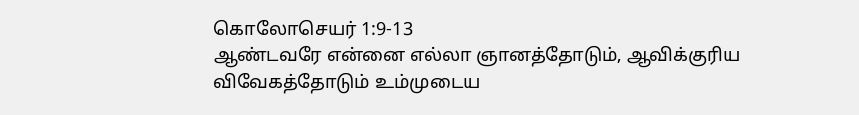கொலோசெயர் 1:9-13
ஆண்டவரே என்னை எல்லா ஞானத்தோடும், ஆவிக்குரிய விவேகத்தோடும் உம்முடைய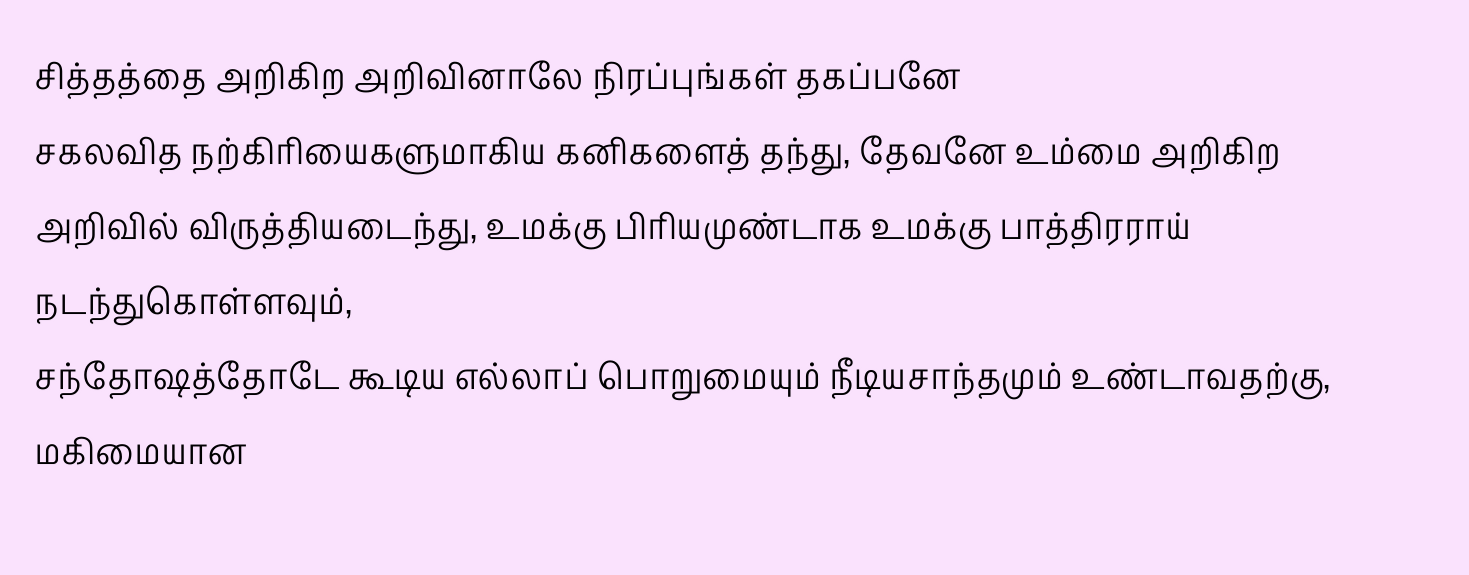சித்தத்தை அறிகிற அறிவினாலே நிரப்புங்கள் தகப்பனே
சகலவித நற்கிரியைகளுமாகிய கனிகளைத் தந்து, தேவனே உம்மை அறிகிற அறிவில் விருத்தியடைந்து, உமக்கு பிரியமுண்டாக உமக்கு பாத்திரராய் நடந்துகொள்ளவும்,
சந்தோஷத்தோடே கூடிய எல்லாப் பொறுமையும் நீடியசாந்தமும் உண்டாவதற்கு, மகிமையான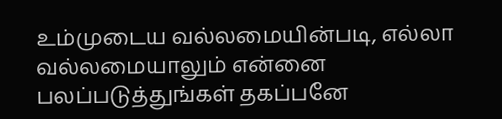உம்முடைய வல்லமையின்படி, எல்லா வல்லமையாலும் என்னை பலப்படுத்துங்கள் தகப்பனே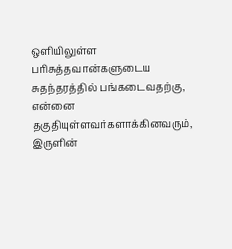ஒளியிலுள்ள பரிசுத்தவான்களுடைய சுதந்தரத்தில் பங்கடைவதற்கு, என்னை தகுதியுள்ளவர்களாக்கினவரும்,
இருளின்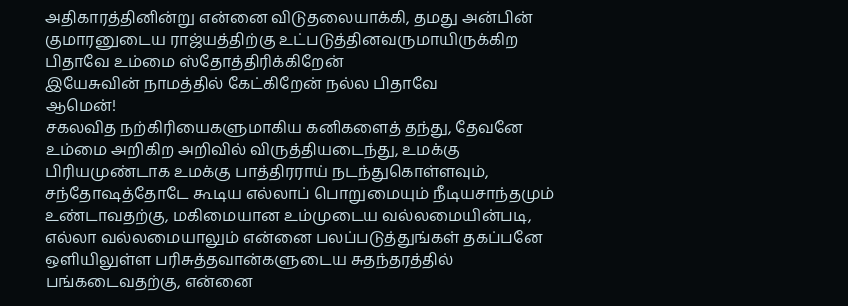அதிகாரத்தினின்று என்னை விடுதலையாக்கி, தமது அன்பின் குமாரனுடைய ராஜ்யத்திற்கு உட்படுத்தினவருமாயிருக்கிற பிதாவே உம்மை ஸ்தோத்திரிக்கிறேன்
இயேசுவின் நாமத்தில் கேட்கிறேன் நல்ல பிதாவே
ஆமென்!
சகலவித நற்கிரியைகளுமாகிய கனிகளைத் தந்து, தேவனே உம்மை அறிகிற அறிவில் விருத்தியடைந்து, உமக்கு பிரியமுண்டாக உமக்கு பாத்திரராய் நடந்துகொள்ளவும்,
சந்தோஷத்தோடே கூடிய எல்லாப் பொறுமையும் நீடியசாந்தமும் உண்டாவதற்கு, மகிமையான உம்முடைய வல்லமையின்படி, எல்லா வல்லமையாலும் என்னை பலப்படுத்துங்கள் தகப்பனே
ஒளியிலுள்ள பரிசுத்தவான்களுடைய சுதந்தரத்தில் பங்கடைவதற்கு, என்னை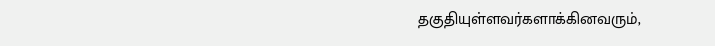தகுதியுள்ளவர்களாக்கினவரும்,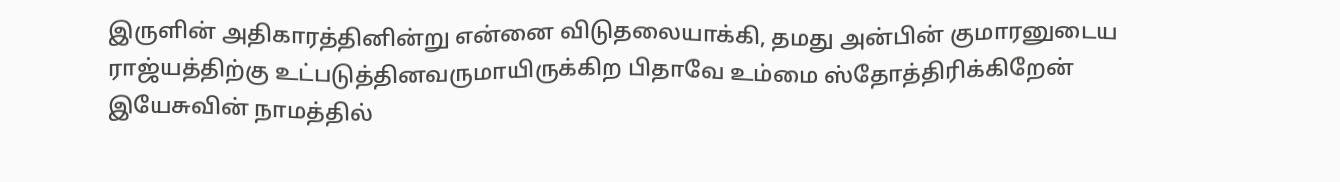இருளின் அதிகாரத்தினின்று என்னை விடுதலையாக்கி, தமது அன்பின் குமாரனுடைய ராஜ்யத்திற்கு உட்படுத்தினவருமாயிருக்கிற பிதாவே உம்மை ஸ்தோத்திரிக்கிறேன்
இயேசுவின் நாமத்தில்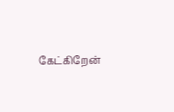கேட்கிறேன்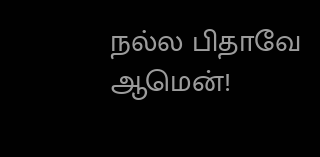நல்ல பிதாவே
ஆமென்!